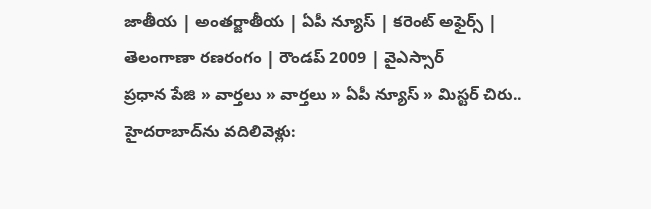జాతీయ | అంతర్జాతీయ | ఏపీ న్యూస్ | కరెంట్ అఫైర్స్ | తెలంగాణా రణరంగం | రౌండప్ 2009 | వైఎస్సార్
ప్రధాన పేజి » వార్తలు » వార్తలు » ఏపీ న్యూస్ » మిస్టర్ చిరు.. హైదరాబాద్‌ను వదిలివెళ్లు: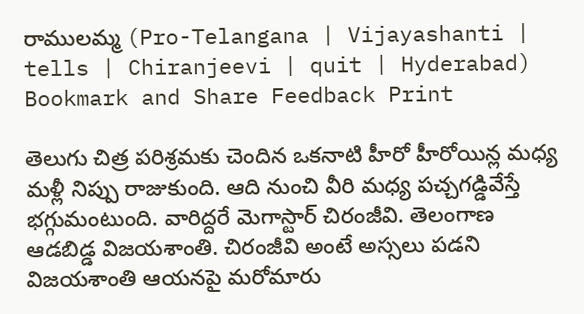రాములమ్మ (Pro-Telangana | Vijayashanti | tells | Chiranjeevi | quit | Hyderabad)
Bookmark and Share Feedback Print

తెలుగు చిత్ర పరిశ్రమకు చెందిన ఒకనాటి హీరో హీరోయిన్ల మధ్య మళ్లీ నిప్పు రాజుకుంది. ఆది నుంచి వీరి మధ్య పచ్చగడ్డివేస్తే భగ్గుమంటుంది. వారిద్దరే మెగాస్టార్ చిరంజీవి. తెలంగాణ ఆడబిడ్డ విజయశాంతి. చిరంజీవి అంటే అస్సలు పడని విజయశాంతి ఆయనపై మరోమారు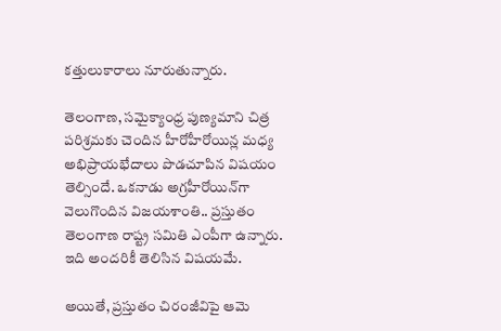కత్తులుకారాలు నూరుతున్నారు.

తెలంగాణ, సమైక్యాంధ్ర పుణ్యమాని చిత్ర పరిశ్రమకు చెందిన హీరోహీరోయిన్ల మధ్య అభిప్రాయభేదాలు పొడచూపిన విషయం తెల్సిందే. ఒకనాడు అగ్రహీరోయిన్‌గా వెలుగొందిన విజయశాంతి.. ప్రస్తుతం తెలంగాణ రాష్ట్ర సమితి ఎంపీగా ఉన్నారు. ఇది అందరికీ తెలిసిన విషయమే.

అయితే, ప్రస్తుతం చిరంజీవిపై ఆమె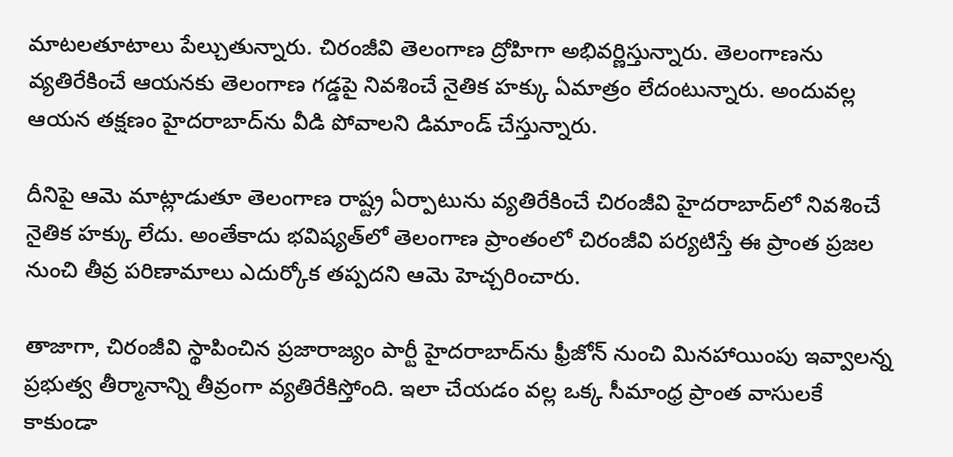మాటలతూటాలు పేల్చుతున్నారు. చిరంజీవి తెలంగాణ ద్రోహిగా అభివర్ణిస్తున్నారు. తెలంగాణను వ్యతిరేకించే ఆయనకు తెలంగాణ గడ్డపై నివశించే నైతిక హక్కు ఏమాత్రం లేదంటున్నారు. అందువల్ల ఆయన తక్షణం హైదరాబాద్‌ను వీడి పోవాలని డిమాండ్ చేస్తున్నారు.

దీనిపై ఆమె మాట్లాడుతూ తెలంగాణ రాష్ట్ర ఏర్పాటును వ్యతిరేకించే చిరంజీవి హైదరాబాద్‌లో నివశించే నైతిక హక్కు లేదు. అంతేకాదు భవిష్యత్‌లో తెలంగాణ ప్రాంతంలో చిరంజీవి పర్యటిస్తే ఈ ప్రాంత ప్రజల నుంచి తీవ్ర పరిణామాలు ఎదుర్కోక తప్పదని ఆమె హెచ్చరించారు.

తాజాగా, చిరంజీవి స్థాపించిన ప్రజారాజ్యం పార్టీ హైదరాబాద్‌ను ఫ్రీజోన్ నుంచి మినహాయింపు ఇవ్వాలన్న ప్రభుత్వ తీర్మానాన్ని తీవ్రంగా వ్యతిరేకిస్తోంది. ఇలా చేయడం వల్ల ఒక్క సీమాంధ్ర ప్రాంత వాసులకే కాకుండా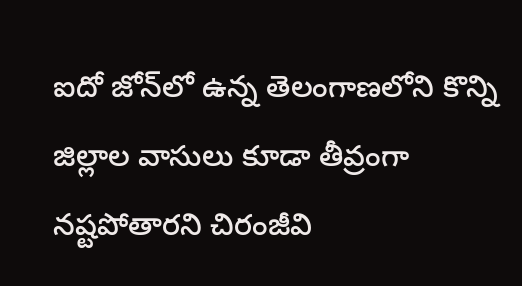ఐదో జోన్‌లో ఉన్న తెలంగాణలోని కొన్ని జిల్లాల వాసులు కూడా తీవ్రంగా నష్టపోతారని చిరంజీవి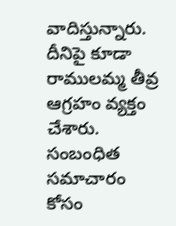వాదిస్తున్నారు. దీనిపై కూడా రాములమ్మ తీవ్ర ఆగ్రహం వ్యక్తం చేశారు.
సంబంధిత సమాచారం కోసం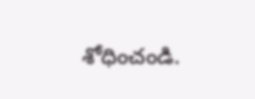శోధించండి.